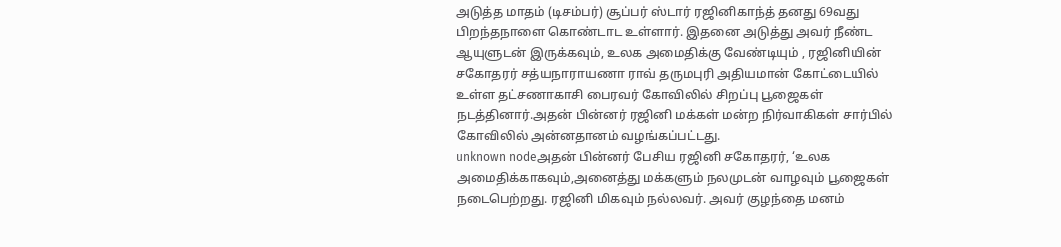அடுத்த மாதம் (டிசம்பர்) சூப்பர் ஸ்டார் ரஜினிகாந்த் தனது 69வது பிறந்தநாளை கொண்டாட உள்ளார். இதனை அடுத்து அவர் நீண்ட ஆயுளுடன் இருக்கவும், உலக அமைதிக்கு வேண்டியும் , ரஜினியின் சகோதரர் சத்யநாராயணா ராவ் தருமபுரி அதியமான் கோட்டையில் உள்ள தட்சணாகாசி பைரவர் கோவிலில் சிறப்பு பூஜைகள் நடத்தினார்.அதன் பின்னர் ரஜினி மக்கள் மன்ற நிர்வாகிகள் சார்பில் கோவிலில் அன்னதானம் வழங்கப்பட்டது.
unknown nodeஅதன் பின்னர் பேசிய ரஜினி சகோதரர், ‘உலக அமைதிக்காகவும்,அனைத்து மக்களும் நலமுடன் வாழவும் பூஜைகள் நடைபெற்றது. ரஜினி மிகவும் நல்லவர். அவர் குழந்தை மனம்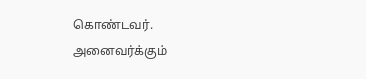கொண்டவர். அனைவர்க்கும்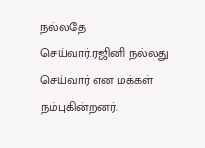நல்லதே செய்வார்.ரஜினி நல்லது செய்வார் என மக்கள் நம்புகின்றனர்.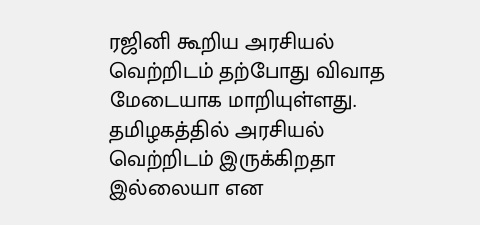ரஜினி கூறிய அரசியல் வெற்றிடம் தற்போது விவாத மேடையாக மாறியுள்ளது. தமிழகத்தில் அரசியல் வெற்றிடம் இருக்கிறதா இல்லையா என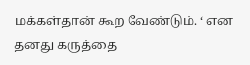மக்கள்தான் கூற வேண்டும். ‘ என தனது கருத்தை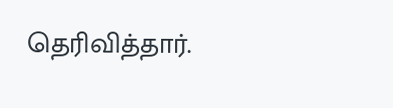தெரிவித்தார்.